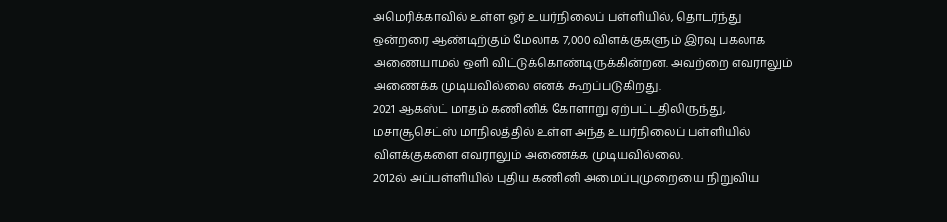அமெரிக்காவில் உள்ள ஓர் உயர்நிலைப் பள்ளியில், தொடர்ந்து ஒன்றரை ஆண்டிற்கும் மேலாக 7,000 விளக்குகளும் இரவு பகலாக அணையாமல் ஒளி விட்டுக்கொண்டிருக்கின்றன. அவற்றை எவராலும் அணைக்க முடியவில்லை எனக் கூறப்படுகிறது.
2021 ஆகஸ்ட் மாதம் கணினிக் கோளாறு ஏற்பட்டதிலிருந்து, மசாசூசெட்ஸ் மாநிலத்தில் உள்ள அந்த உயர்நிலைப் பள்ளியில் விளக்குகளை எவராலும் அணைக்க முடியவில்லை.
2012ல் அப்பள்ளியில் புதிய கணினி அமைப்புமுறையை நிறுவிய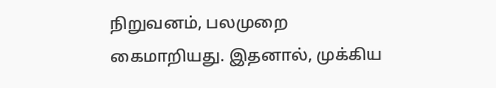நிறுவனம், பலமுறை கைமாறியது. இதனால், முக்கிய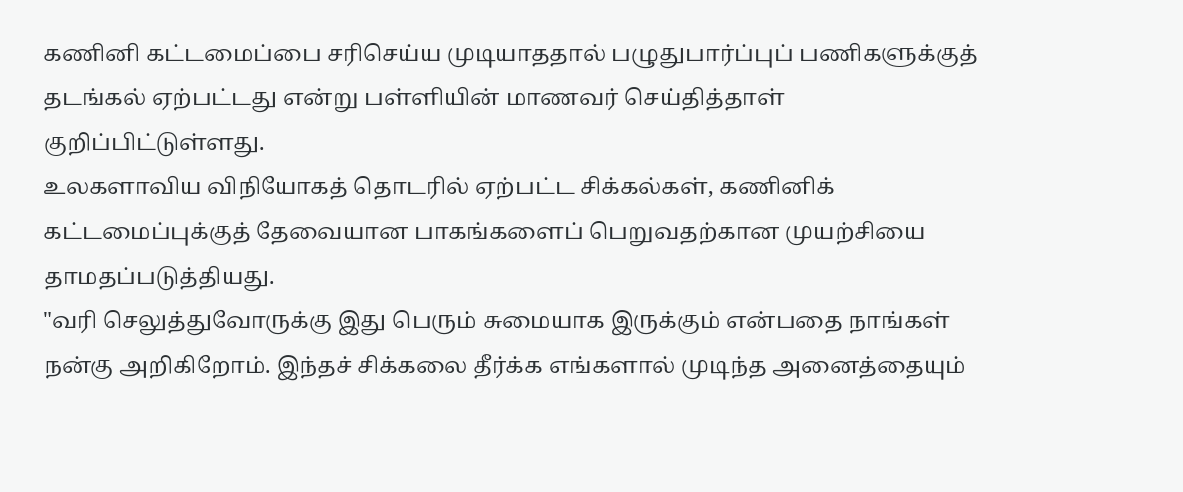கணினி கட்டமைப்பை சரிசெய்ய முடியாததால் பழுதுபார்ப்புப் பணிகளுக்குத் தடங்கல் ஏற்பட்டது என்று பள்ளியின் மாணவர் செய்தித்தாள் குறிப்பிட்டுள்ளது.
உலகளாவிய விநியோகத் தொடரில் ஏற்பட்ட சிக்கல்கள், கணினிக் கட்டமைப்புக்குத் தேவையான பாகங்களைப் பெறுவதற்கான முயற்சியை தாமதப்படுத்தியது.
"வரி செலுத்துவோருக்கு இது பெரும் சுமையாக இருக்கும் என்பதை நாங்கள் நன்கு அறிகிறோம். இந்தச் சிக்கலை தீர்க்க எங்களால் முடிந்த அனைத்தையும்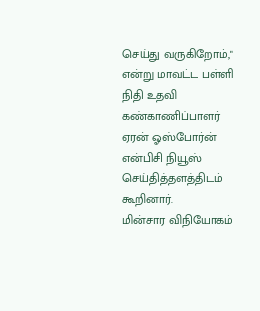செய்து வருகிறோம்," என்று மாவட்ட பள்ளி நிதி உதவி கண்காணிப்பாளர் ஏரன் ஓஸ்போர்ன் என்பிசி நியூஸ் செய்தித்தளத்திடம் கூறினார்.
மின்சார விநியோகம்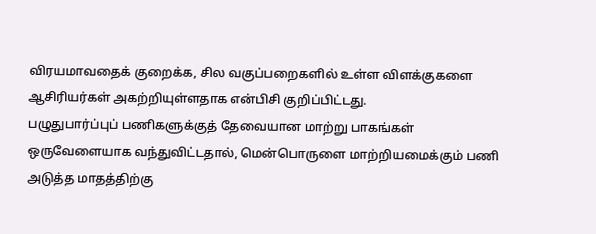விரயமாவதைக் குறைக்க, சில வகுப்பறைகளில் உள்ள விளக்குகளை ஆசிரியர்கள் அகற்றியுள்ளதாக என்பிசி குறிப்பிட்டது.
பழுதுபார்ப்புப் பணிகளுக்குத் தேவையான மாற்று பாகங்கள் ஒருவேளையாக வந்துவிட்டதால், மென்பொருளை மாற்றியமைக்கும் பணி அடுத்த மாதத்திற்கு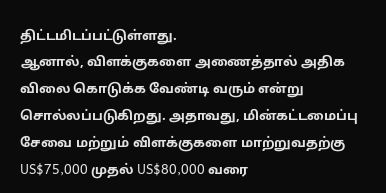திட்டமிடப்பட்டுள்ளது.
ஆனால், விளக்குகளை அணைத்தால் அதிக விலை கொடுக்க வேண்டி வரும் என்று சொல்லப்படுகிறது. அதாவது, மின்கட்டமைப்பு சேவை மற்றும் விளக்குகளை மாற்றுவதற்கு US$75,000 முதல் US$80,000 வரை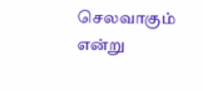செலவாகும் என்று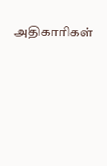அதிகாரிகள்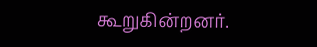கூறுகின்றனர்.